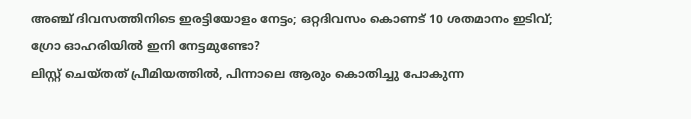അഞ്ച് ദിവസത്തിനിടെ ഇരട്ടിയോളം നേട്ടം; ഒറ്റദിവസം കൊണട് 10 ശതമാനം ഇടിവ്; ഗ്രോ ഓഹരിയിൽ ഇനി നേട്ടമുണ്ടോ?
ലിസ്റ്റ് ചെയ്തത് പ്രീമിയത്തിൽ, പിന്നാലെ ആരും കൊതിച്ചു പോകുന്ന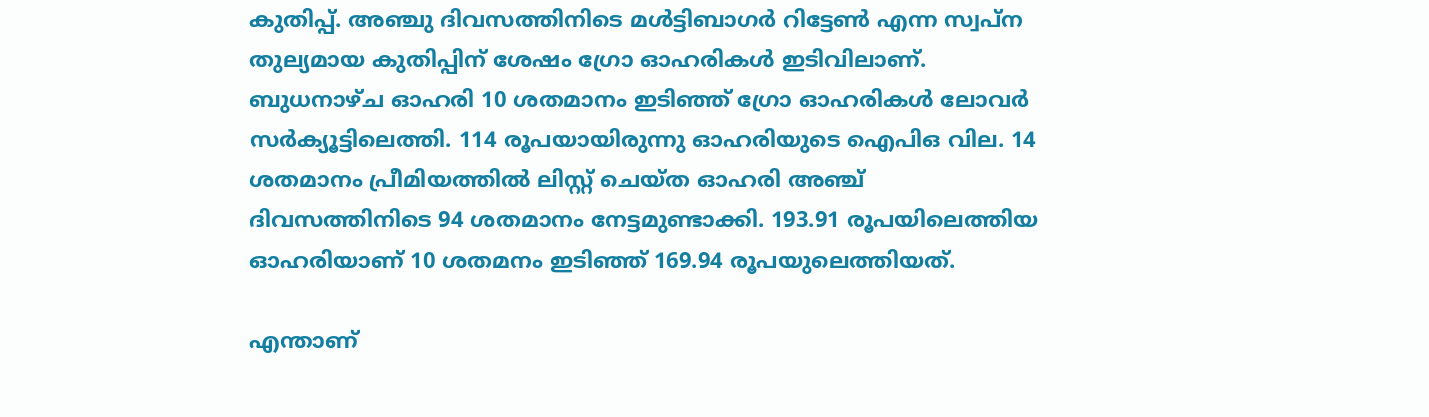കുതിപ്പ്. അഞ്ചു ദിവസത്തിനിടെ മൾട്ടിബാഗർ റിട്ടേൺ എന്ന സ്വപ്ന തുല്യമായ കുതിപ്പിന് ശേഷം ഗ്രോ ഓഹരികൾ ഇടിവിലാണ്. ബുധനാഴ്ച ഓഹരി 10 ശതമാനം ഇടിഞ്ഞ് ഗ്രോ ഓഹരികൾ ലോവർ സർക്യൂട്ടിലെത്തി. 114 രൂപയായിരുന്നു ഓഹരിയുടെ ഐപിഒ വില. 14 ശതമാനം പ്രീമിയത്തിൽ ലിസ്റ്റ് ചെയ്ത ഓഹരി അഞ്ച് ദിവസത്തിനിടെ 94 ശതമാനം നേട്ടമുണ്ടാക്കി. 193.91 രൂപയിലെത്തിയ ഓഹരിയാണ് 10 ശതമനം ഇടിഞ്ഞ് 169.94 രൂപയുലെത്തിയത്.

എന്താണ്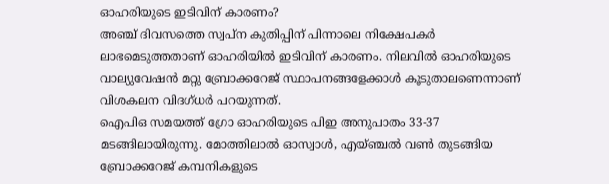ഓഹരിയുടെ ഇടിവിന് കാരണം?
അഞ്ച് ദിവസത്തെ സ്വപ്ന കുതിപ്പിന് പിന്നാലെ നിക്ഷേപകർ ലാഭമെടുത്തതാണ് ഓഹരിയിൽ ഇടിവിന് കാരണം. നിലവിൽ ഓഹരിയുടെ വാല്യുവേഷൻ മറ്റു ബ്രോക്കറേജ് സ്ഥാപനങ്ങളേക്കാൾ കൂടുതാലണെന്നാണ് വിശകലന വിദഗ്ധർ പറയുന്നത്.
ഐപിഒ സമയത്ത് ഗ്രോ ഓഹരിയുടെ പിഇ അനുപാതം 33-37 മടങ്ങിലായിരുന്നു. മോത്തിലാൽ ഓസ്വാൾ, എയ്ഞ്ചൽ വൺ തുടങ്ങിയ ബ്രോക്കറേജ് കമ്പനികളുടെ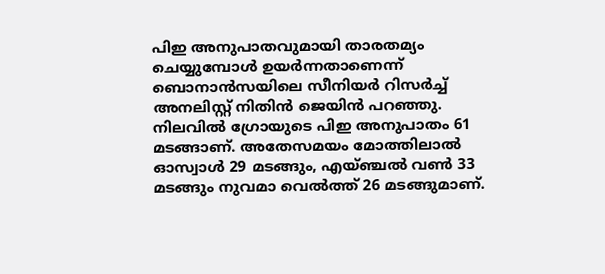പിഇ അനുപാതവുമായി താരതമ്യം ചെയ്യുമ്പോൾ ഉയർന്നതാണെന്ന് ബൊനാൻസയിലെ സീനിയർ റിസർച്ച് അനലിസ്റ്റ് നിതിൻ ജെയിൻ പറഞ്ഞു. നിലവിൽ ഗ്രോയുടെ പിഇ അനുപാതം 61 മടങ്ങാണ്. അതേസമയം മോത്തിലാൽ ഓസ്വാൾ 29 മടങ്ങും, എയ്ഞ്ചൽ വൺ 33 മടങ്ങും നുവമാ വെൽത്ത് 26 മടങ്ങുമാണ്.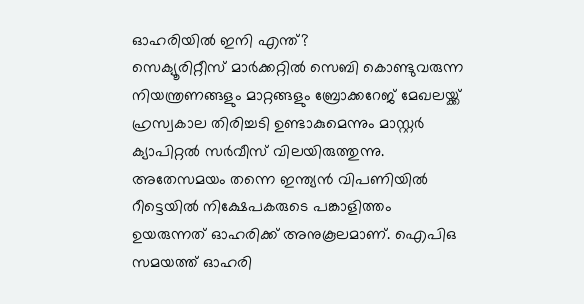ഓഹരിയിൽ ഇനി എന്ത്?
സെക്യൂരിറ്റീസ് മാർക്കറ്റിൽ സെബി കൊണ്ടുവരുന്ന നിയന്ത്രണങ്ങളും മാറ്റങ്ങളും ബ്രോക്കറേജ് മേഖലയ്ക്ക് ഹ്രസ്വകാല തിരിച്ചടി ഉണ്ടാകുമെന്നും മാസ്റ്റർ ക്യാപിറ്റൽ സർവീസ് വിലയിരുത്തുന്നു. അതേസമയം തന്നെ ഇന്ത്യൻ വിപണിയിൽ റീട്ടെയിൽ നിക്ഷേപകരുടെ പങ്കാളിത്തം ഉയരുന്നത് ഓഹരിക്ക് അനുകൂലമാണ്. ഐപിഒ സമയത്ത് ഓഹരി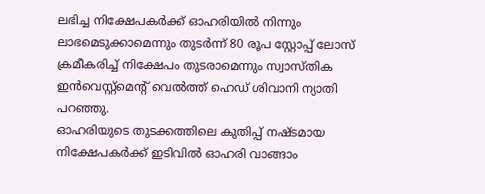ലഭിച്ച നിക്ഷേപകർക്ക് ഓഹരിയിൽ നിന്നും ലാഭമെടുക്കാമെന്നും തുടർന്ന് 80 രൂപ സ്റ്റോപ്പ് ലോസ് ക്രമീകരിച്ച് നിക്ഷേപം തുടരാമെന്നും സ്വാസ്തിക ഇൻവെസ്റ്റ്മെന്റ് വെൽത്ത് ഹെഡ് ശിവാനി ന്യാതി പറഞ്ഞു.
ഓഹരിയുടെ തുടക്കത്തിലെ കുതിപ്പ് നഷ്ടമായ നിക്ഷേപകർക്ക് ഇടിവിൽ ഓഹരി വാങ്ങാം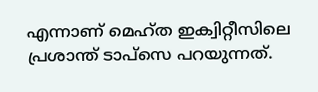എന്നാണ് മെഹ്ത ഇക്വിറ്റീസിലെ പ്രശാന്ത് ടാപ്സെ പറയുന്നത്.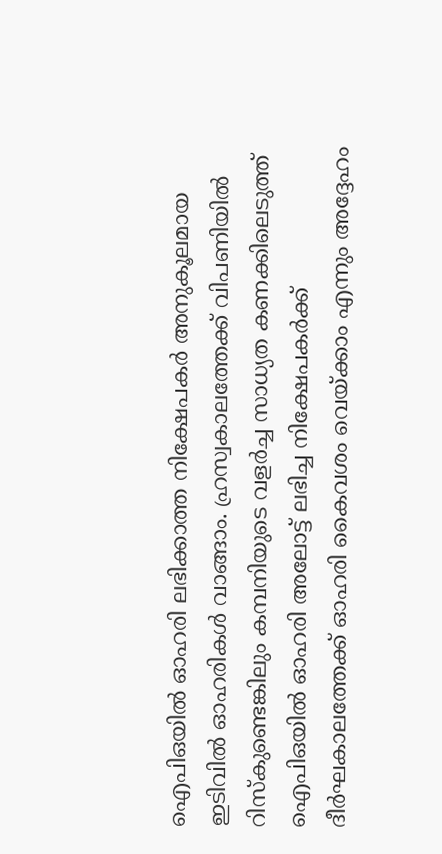ഐപിഒയിൽ ഓഹരി ലഭിക്കാത്ത നിക്ഷേപകർ അനുകൂലമായ ഇടിവിൽ ഓഹരികൾ വാങ്ങാം. ഹ്രസ്വകാലത്തേക്ക് വിപണിയിൽ റിസ്കുണ്ടെങ്കിലും കമ്പനിയുടെ വളർച്ച സാധ്യത കണക്കിലെടുത്ത് ഐപിഒയിൽ ഓഹരി അലോട്ട് ലഭിച്ച നിക്ഷേപകർക്ക് ദീർഘകാലത്തേക്ക് ഓഹരി കൈവശം വെയ്ക്കാം എന്നും അദ്ദേഹം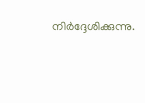നിർദ്ദേശിക്കുന്നു.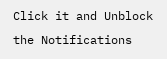Click it and Unblock the Notifications